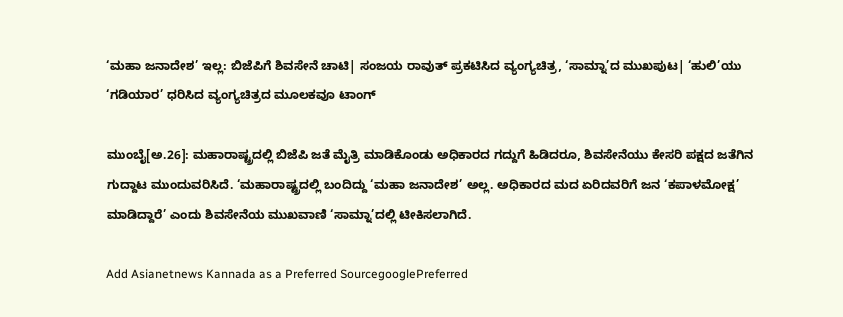‘ಮಹಾ ಜನಾದೇಶ’ ಇಲ್ಲ: ಬಿಜೆಪಿಗೆ ಶಿವಸೇನೆ ಚಾಟಿ| ಸಂಜಯ ರಾವುತ್‌ ಪ್ರಕಟಿಸಿದ ವ್ಯಂಗ್ಯಚಿತ್ರ, ‘ಸಾಮ್ನಾ’ದ ಮುಖಪುಟ| ‘ಹುಲಿ’ಯು ‘ಗಡಿಯಾರ’ ಧರಿಸಿದ ವ್ಯಂಗ್ಯಚಿತ್ರದ ಮೂಲಕವೂ ಟಾಂಗ್‌

ಮುಂಬೈ[ಅ.26]: ಮಹಾರಾಷ್ಟ್ರದಲ್ಲಿ ಬಿಜೆಪಿ ಜತೆ ಮೈತ್ರಿ ಮಾಡಿಕೊಂಡು ಅಧಿಕಾರದ ಗದ್ದುಗೆ ಹಿಡಿದರೂ, ಶಿವಸೇನೆಯು ಕೇಸರಿ ಪಕ್ಷದ ಜತೆಗಿನ ಗುದ್ದಾಟ ಮುಂದುವರಿಸಿದೆ. ‘ಮಹಾರಾಷ್ಟ್ರದಲ್ಲಿ ಬಂದಿದ್ದು ‘ಮಹಾ ಜನಾದೇಶ’ ಅಲ್ಲ. ಅಧಿಕಾರದ ಮದ ಏರಿದವರಿಗೆ ಜನ ‘ಕಪಾಳಮೋಕ್ಷ’ ಮಾಡಿದ್ದಾರೆ’ ಎಂದು ಶಿವಸೇನೆಯ ಮುಖವಾಣಿ ‘ಸಾಮ್ನಾ’ದಲ್ಲಿ ಟೀಕಿಸಲಾಗಿದೆ.

Add Asianetnews Kannada as a Preferred SourcegooglePreferred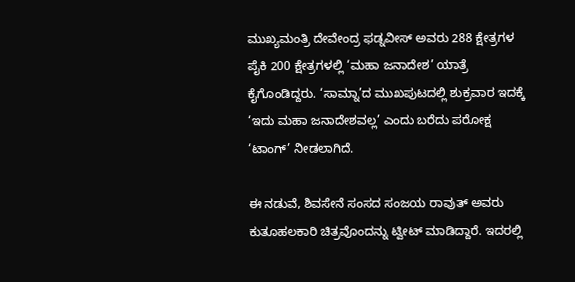ಮುಖ್ಯಮಂತ್ರಿ ದೇವೇಂದ್ರ ಫಡ್ನವೀಸ್‌ ಅವರು 288 ಕ್ಷೇತ್ರಗಳ ಪೈಕಿ 200 ಕ್ಷೇತ್ರಗಳಲ್ಲಿ ‘ಮಹಾ ಜನಾದೇಶ’ ಯಾತ್ರೆ ಕೈಗೊಂಡಿದ್ದರು. ‘ಸಾಮ್ನಾ’ದ ಮುಖಪುಟದಲ್ಲಿ ಶುಕ್ರವಾರ ಇದಕ್ಕೆ ‘ಇದು ಮಹಾ ಜನಾದೇಶವಲ್ಲ’ ಎಂದು ಬರೆದು ಪರೋಕ್ಷ ‘ಟಾಂಗ್‌’ ನೀಡಲಾಗಿದೆ.

ಈ ನಡುವೆ, ಶಿವಸೇನೆ ಸಂಸದ ಸಂಜಯ ರಾವುತ್‌ ಅವರು ಕುತೂಹಲಕಾರಿ ಚಿತ್ರವೊಂದನ್ನು ಟ್ವೀಟ್‌ ಮಾಡಿದ್ದಾರೆ. ಇದರಲ್ಲಿ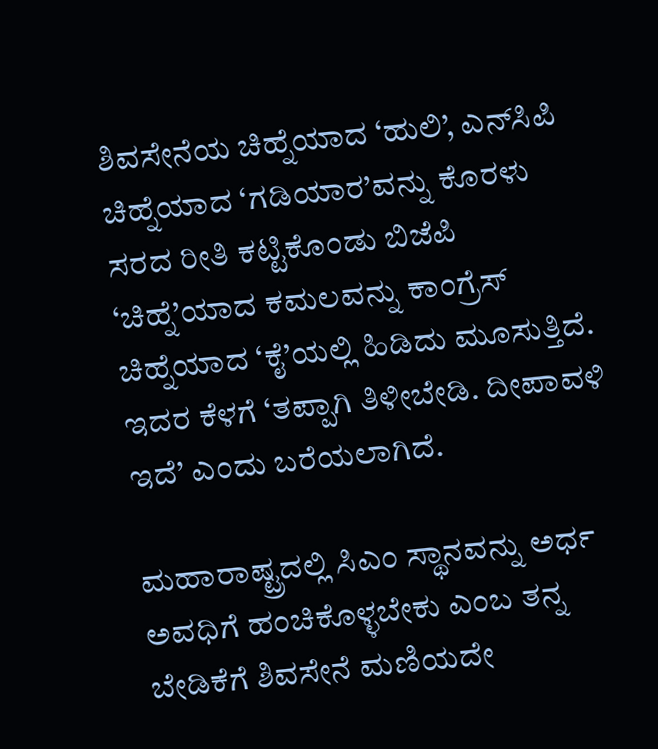ಶಿವಸೇನೆಯ ಚಿಹ್ನೆಯಾದ ‘ಹುಲಿ’, ಎನ್‌ಸಿಪಿ ಚಿಹ್ನೆಯಾದ ‘ಗಡಿಯಾರ’ವನ್ನು ಕೊರಳು ಸರದ ರೀತಿ ಕಟ್ಟಿಕೊಂಡು ಬಿಜೆಪಿ ‘ಚಿಹ್ನೆ’ಯಾದ ಕಮಲವನ್ನು ಕಾಂಗ್ರೆಸ್‌ ಚಿಹ್ನೆಯಾದ ‘ಕೈ’ಯಲ್ಲಿ ಹಿಡಿದು ಮೂಸುತ್ತಿದೆ. ಇದರ ಕೆಳಗೆ ‘ತಪ್ಪಾಗಿ ತಿಳೀಬೇಡಿ. ದೀಪಾವಳಿ ಇದೆ’ ಎಂದು ಬರೆಯಲಾಗಿದೆ.

ಮಹಾರಾಷ್ಟ್ರದಲ್ಲಿ ಸಿಎಂ ಸ್ಥಾನವನ್ನು ಅರ್ಧ ಅವಧಿಗೆ ಹಂಚಿಕೊಳ್ಳಬೇಕು ಎಂಬ ತನ್ನ ಬೇಡಿಕೆಗೆ ಶಿವಸೇನೆ ಮಣಿಯದೇ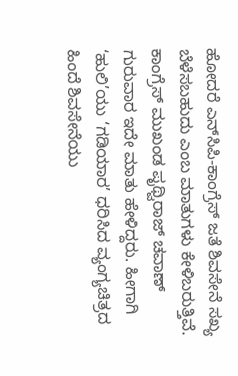ಹೋದರೆ ಎನ್‌ಸಿಪಿ-ಕಾಂಗ್ರೆಸ್‌ ಜತೆ ಶಿವಸೇನೆ ಸಖ್ಯ ಬೆಳೆಸಬಹುದು ಎಂಬ ಮಾತುಗಳು ಕೇಳಿಬರುತ್ತಿವೆ. ಕಾಂಗ್ರೆಸ್‌ ಮುಖಂಡ ಪೃಥ್ವಿರಾಜ್‌ ಚವಾಣ್‌ ಗುರುವಾರ ಇದೇ ಮಾತು ಹೇಳಿದ್ದರು. ಹೀಗಾಗಿ ‘ಹುಲಿ’ಯು ‘ಗಡಿಯಾರ’ ಧರಿಸಿದ ವ್ಯಂಗ್ಯಚಿತ್ರದ ಹಿಂದೆ ಶಿವಸೇನೆಯು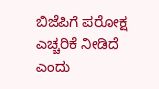ಬಿಜೆಪಿಗೆ ಪರೋಕ್ಷ ಎಚ್ಚರಿಕೆ ನೀಡಿದೆ ಎಂದು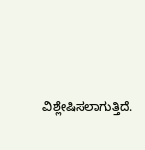ವಿಶ್ಲೇಷಿಸಲಾಗುತ್ತಿದೆ.